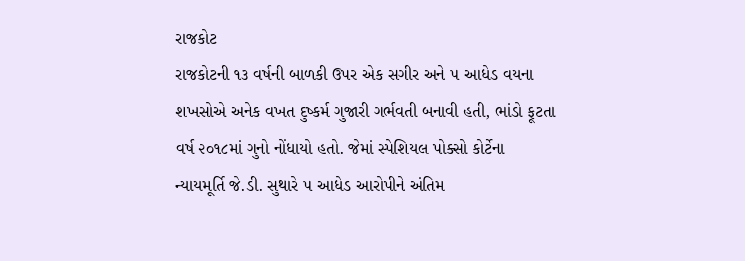રાજકોટ
રાજકોટની ૧૩ વર્ષની બાળકી ઉપર એક સગીર અને ૫ આધેડ વયના શખસોએ અનેક વખત દુષ્કર્મ ગુજારી ગર્ભવતી બનાવી હતી, ભાંડો ફૂટતા વર્ષ ૨૦૧૮માં ગુનો નોંધાયો હતો. જેમાં સ્પેશિયલ પોક્સો કોર્ટેના ન્યાયમૂર્તિ જે.ડી. સુથારે ૫ આધેડ આરોપીને અંતિમ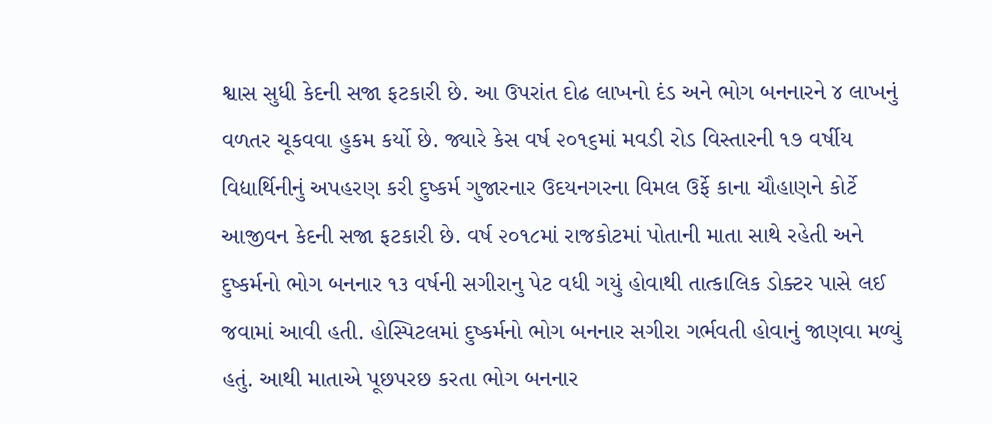શ્વાસ સુધી કેદની સજા ફટકારી છે. આ ઉપરાંત દોઢ લાખનો દંડ અને ભોગ બનનારને ૪ લાખનું વળતર ચૂકવવા હુકમ કર્યો છે. જ્યારે કેસ વર્ષ ૨૦૧૬માં મવડી રોડ વિસ્તારની ૧૭ વર્ષીય વિદ્યાર્થિનીનું અપહરણ કરી દુષ્કર્મ ગુજારનાર ઉદયનગરના વિમલ ઉર્ફે કાના ચૌહાણને કોર્ટે આજીવન કેદની સજા ફટકારી છે. વર્ષ ૨૦૧૮માં રાજકોટમાં પોતાની માતા સાથે રહેતી અને દુષ્કર્મનો ભોગ બનનાર ૧૩ વર્ષની સગીરાનુ પેટ વધી ગયું હોવાથી તાત્કાલિક ડોક્ટર પાસે લઈ જવામાં આવી હતી. હોસ્પિટલમાં દુષ્કર્મનો ભોગ બનનાર સગીરા ગર્ભવતી હોવાનું જાણવા મળ્યું હતું. આથી માતાએ પૂછપરછ કરતા ભોગ બનનાર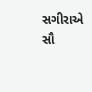સગીરાએ સૌ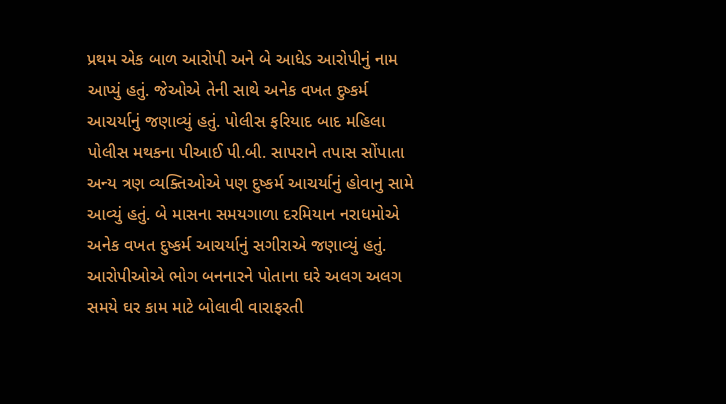પ્રથમ એક બાળ આરોપી અને બે આધેડ આરોપીનું નામ આપ્યું હતું. જેઓએ તેની સાથે અનેક વખત દુષ્કર્મ આચર્યાનું જણાવ્યું હતું. પોલીસ ફરિયાદ બાદ મહિલા પોલીસ મથકના પીઆઈ પી.બી. સાપરાને તપાસ સોંપાતા અન્ય ત્રણ વ્યક્તિઓએ પણ દુષ્કર્મ આચર્યાનું હોવાનુ સામે આવ્યું હતું. બે માસના સમયગાળા દરમિયાન નરાધમોએ અનેક વખત દુષ્કર્મ આચર્યાનું સગીરાએ જણાવ્યું હતું. આરોપીઓએ ભોગ બનનારને પોતાના ઘરે અલગ અલગ સમયે ઘર કામ માટે બોલાવી વારાફરતી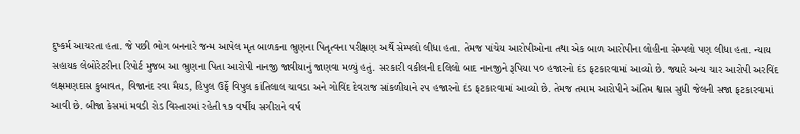દુષ્કર્મ આચરતા હતા. જે પછી ભોગ બનનારે જન્મ આપેલ મૃત બાળકના ભ્રુણના પિતૃત્વના પરીક્ષણ અર્થે સેમ્પલો લીધા હતા. તેમજ પાંચેય આરોપીઓના તથા એક બાળ આરોપીના લોહીના સેમ્પલો પણ લીધા હતા. ન્યાય સહાયક લેબોરેટરીના રિપોર્ટ મુજબ આ ભ્રુણના પિતા આરોપી નાનજી જાવીયાનું જાણવા મળ્યું હતું. સરકારી વકીલની દલિલો બાદ નાનજીને રૂપિયા ૫૦ હજારનો દંડ ફટકારવામાં આવ્યો છે. જ્યારે અન્ય ચાર આરોપી અરવિંદ લક્ષમણદાસ કુબાવત, વિજાનંદ રવા મૈયડ, હિપુલ ઉર્ફે વિપુલ કાંતિલાલ ચાવડા અને ગોવિંદ દેવરાજ સાંકળીયાને ૨૫ હજારનો દંડ ફટકારવામાં આવ્યો છે. તેમજ તમામ આરોપીને અંતિમ શ્વાસ સુધી જેલની સજા ફટકારવામાં આવી છે. બીજા કેસમાં મવડી રોડ વિસ્તારમાં રહેતી ૧૭ વર્ષીય સગીરાને વર્ષ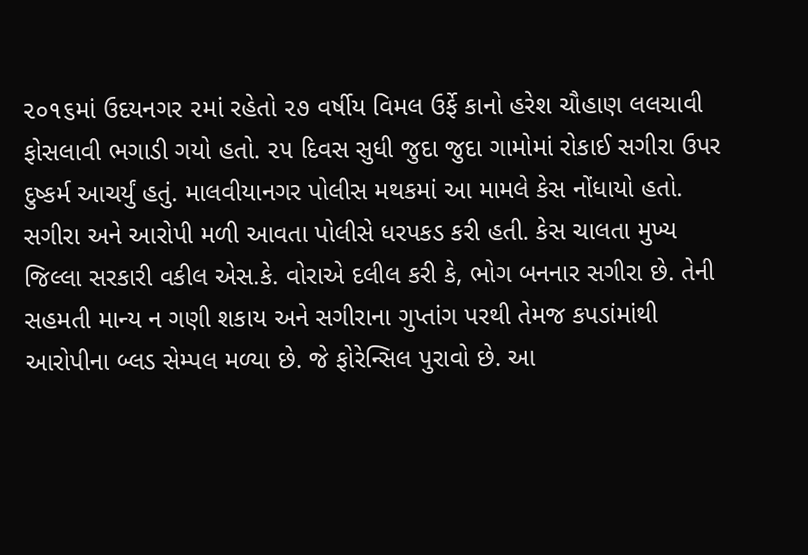૨૦૧૬માં ઉદયનગર ૨માં રહેતો ૨૭ વર્ષીય વિમલ ઉર્ફે કાનો હરેશ ચૌહાણ લલચાવી ફોસલાવી ભગાડી ગયો હતો. ૨૫ દિવસ સુધી જુદા જુદા ગામોમાં રોકાઈ સગીરા ઉપર દુષ્કર્મ આચર્યું હતું. માલવીયાનગર પોલીસ મથકમાં આ મામલે કેસ નોંધાયો હતો. સગીરા અને આરોપી મળી આવતા પોલીસે ધરપકડ કરી હતી. કેસ ચાલતા મુખ્ય જિલ્લા સરકારી વકીલ એસ.કે. વોરાએ દલીલ કરી કે, ભોગ બનનાર સગીરા છે. તેની સહમતી માન્ય ન ગણી શકાય અને સગીરાના ગુપ્તાંગ પરથી તેમજ કપડાંમાંથી આરોપીના બ્લડ સેમ્પલ મળ્યા છે. જે ફોરેન્સિલ પુરાવો છે. આ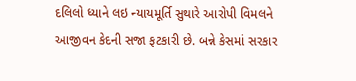દલિલો ધ્યાને લઇ ન્યાયમૂર્તિ સુથારે આરોપી વિમલને આજીવન કેદની સજા ફટકારી છે. બન્ને કેસમાં સરકાર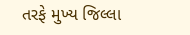તરફે મુખ્ય જિલ્લા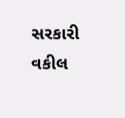સરકારી વકીલ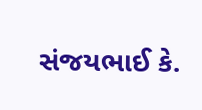સંજયભાઈ કે.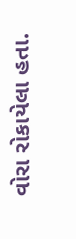વોરા રોકાયેલા હતા.